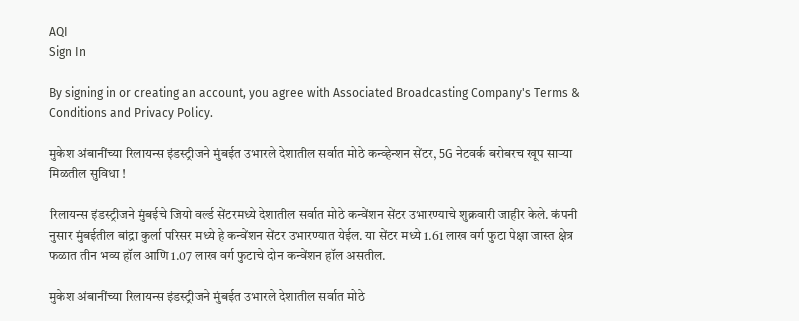AQI
Sign In

By signing in or creating an account, you agree with Associated Broadcasting Company's Terms & Conditions and Privacy Policy.

मुकेश अंबानींच्या रिलायन्स इंडस्ट्रीजने मुंबईत उभारले देशातील सर्वात मोठे कन्व्हेन्शन सेंटर, 5G नेटवर्क बरोबरच खूप साऱ्या मिळतील सुविधा !

रिलायन्स इंडस्ट्रीजने मुंबईचे जियो वर्ल्ड सेंटरमध्ये देशातील सर्वात मोठे कन्वेंशन सेंटर उभारण्याचे शुक्रवारी जाहीर केले. कंपनी नुसार मुंबईतील बांद्रा कुर्ला परिसर मध्ये हे कन्वेंशन सेंटर उभारण्यात येईल. या सेंटर मध्ये 1.61 लाख वर्ग फुटा पेक्षा जास्त क्षेत्र फळात तीन भव्य हॉल आणि 1.07 लाख वर्ग फुटाचे दोन कन्वेंशन हॉल असतील.

मुकेश अंबानींच्या रिलायन्स इंडस्ट्रीजने मुंबईत उभारले देशातील सर्वात मोठे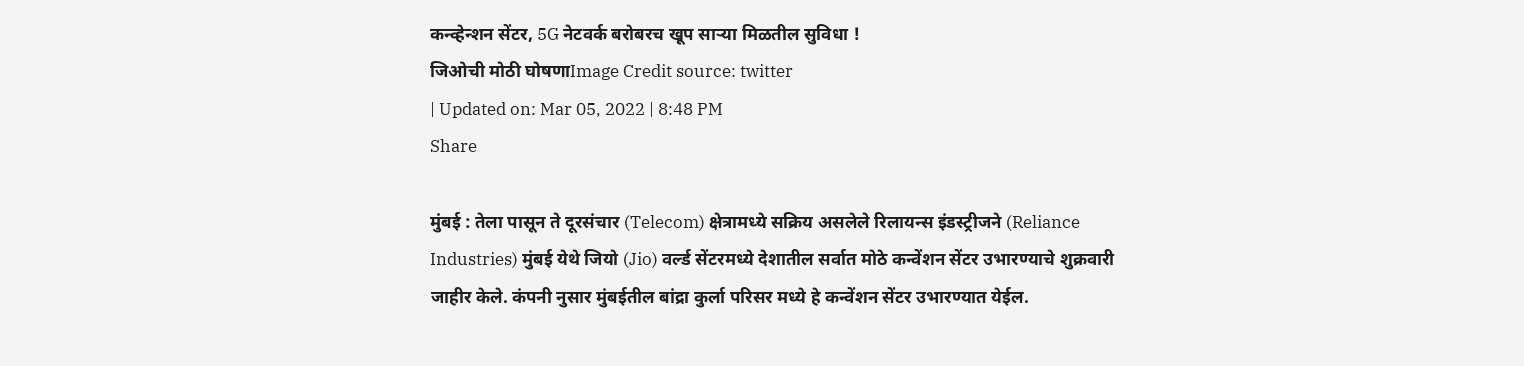कन्व्हेन्शन सेंटर, 5G नेटवर्क बरोबरच खूप साऱ्या मिळतील सुविधा !
जिओची मोठी घोषणाImage Credit source: twitter
| Updated on: Mar 05, 2022 | 8:48 PM
Share

मुंबई : तेला पासून ते दूरसंचार (Telecom) क्षेत्रामध्ये सक्रिय असलेले रिलायन्स इंडस्ट्रीजने (Reliance Industries) मुंबई येथे जियो (Jio) वर्ल्ड सेंटरमध्ये देशातील सर्वात मोठे कन्वेंशन सेंटर उभारण्याचे शुक्रवारी जाहीर केले. कंपनी नुसार मुंबईतील बांद्रा कुर्ला परिसर मध्ये हे कन्वेंशन सेंटर उभारण्यात येईल.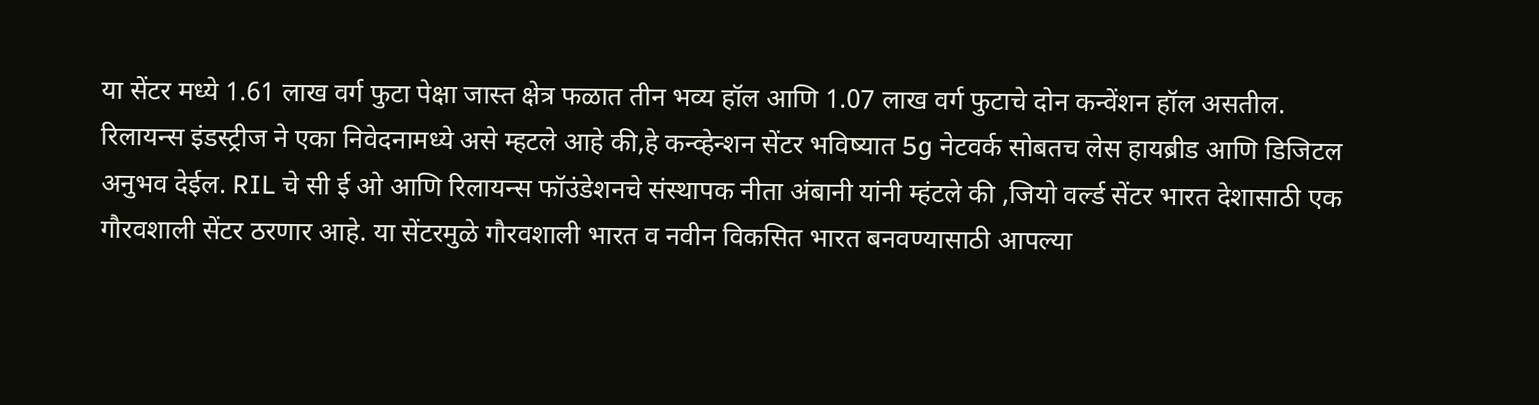या सेंटर मध्ये 1.61 लाख वर्ग फुटा पेक्षा जास्त क्षेत्र फळात तीन भव्य हॉल आणि 1.07 लाख वर्ग फुटाचे दोन कन्वेंशन हॉल असतील. रिलायन्स इंडस्ट्रीज ने एका निवेदनामध्ये असे म्हटले आहे की,हे कन्व्हेन्शन सेंटर भविष्यात 5g नेटवर्क सोबतच लेस हायब्रीड आणि डिजिटल अनुभव देईल. RIL चे सी ई ओ आणि रिलायन्स फॉउंडेशनचे संस्थापक नीता अंबानी यांनी म्हंटले की ,जियो वर्ल्ड सेंटर भारत देशासाठी एक गौरवशाली सेंटर ठरणार आहे. या सेंटरमुळे गौरवशाली भारत व नवीन विकसित भारत बनवण्यासाठी आपल्या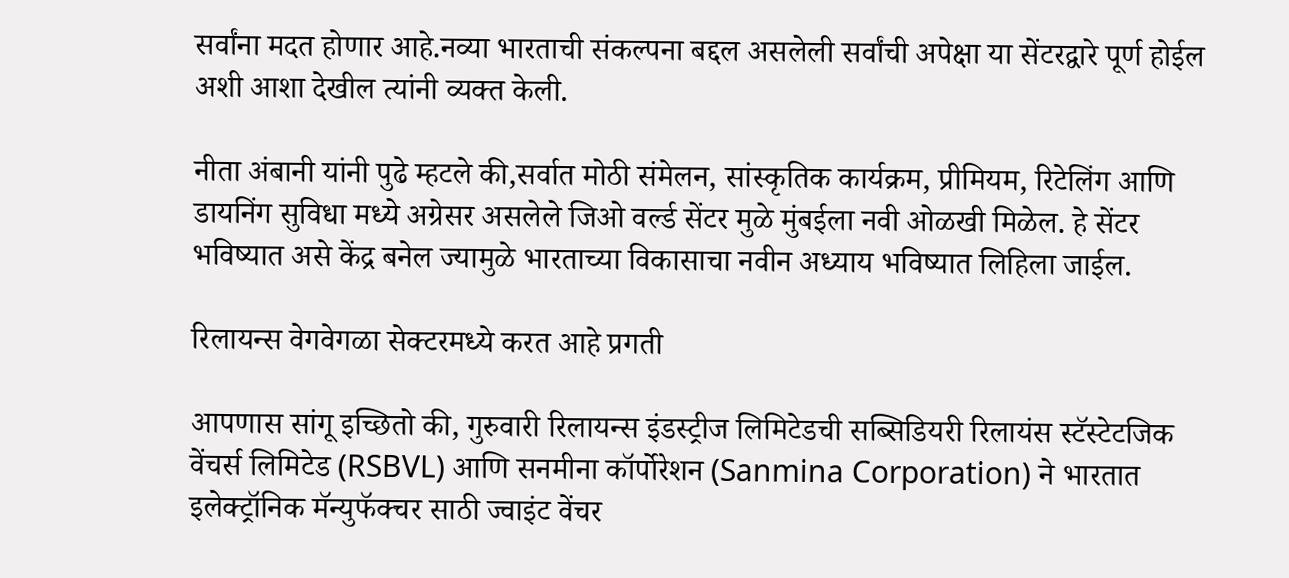सर्वांना मदत होणार आहे.नव्या भारताची संकल्पना बद्दल असलेली सर्वांची अपेक्षा या सेंटरद्वारे पूर्ण होईल अशी आशा देखील त्यांनी व्यक्त केली.

नीता अंबानी यांनी पुढे म्हटले की,सर्वात मोठी संमेलन, सांस्कृतिक कार्यक्रम, प्रीमियम, रिटेलिंग आणि डायनिंग सुविधा मध्ये अग्रेसर असलेले जिओ वर्ल्ड सेंटर मुळे मुंबईला नवी ओळखी मिळेल. हे सेंटर भविष्यात असे केंद्र बनेल ज्यामुळे भारताच्या विकासाचा नवीन अध्याय भविष्यात लिहिला जाईल.

रिलायन्स वेगवेगळा सेक्टरमध्ये करत आहे प्रगती

आपणास सांगू इच्छितो की, गुरुवारी रिलायन्स इंडस्ट्रीज लिमिटेडची सब्सिडियरी रिलायंस स्टॅस्टेटजिक वेंचर्स लिमिटेड (RSBVL) आणि सनमीना कॉर्पोरेशन (Sanmina Corporation) ने भारतात इलेक्ट्रॉनिक मॅन्युफॅक्चर साठी ज्वाइंट वेंचर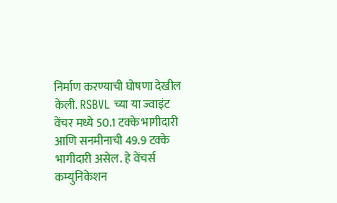निर्माण करण्याची घोषणा देखील केली. RSBVL च्या या ज्वाइंट वेंचर मध्ये 50.1 टक्के भागीदारी आणि सनमीनाची 49.9 टक्के भागीदारी असेल. हे वेंचर्स कम्युनिकेशन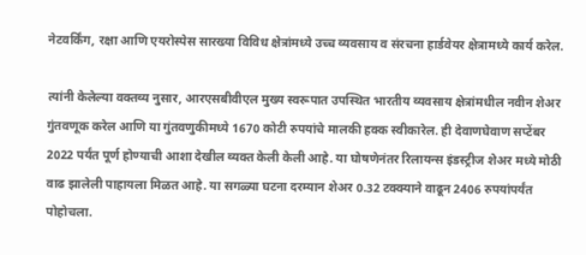नेटवर्किंग, रक्षा आणि एयरोस्पेस सारख्या विविध क्षेत्रांमध्ये उच्च व्यवसाय व संरचना हार्डवेयर क्षेत्रामध्ये कार्य करेल.

त्यांनी केलेल्या वक्तव्य नुसार, आरएसबीवीएल मुख्य स्वरूपात उपस्थित भारतीय व्यवसाय क्षेत्रांमधील नवीन शेअर गुंतवणूक करेल आणि या गुंतवणुकीमध्ये 1670 कोटी रुपयांचे मालकी हक्क स्वीकारेल. ही देवाणघेवाण सप्टेंबर 2022 पर्यंत पूर्ण होण्याची आशा देखील व्यक्त केली केली आहे. या घोषणेनंतर रिलायन्स इंडस्ट्रीज शेअर मध्ये मोठी वाढ झालेली पाहायला मिळत आहे. या सगळ्या घटना दरम्यान शेअर 0.32 टक्क्याने वाढून 2406 रुपयांपर्यंत पोहोचला.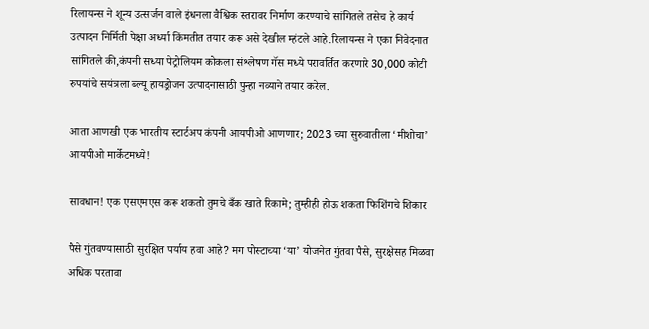रिलायन्स ने शून्य उत्सर्जन वाले इंधनला वैश्विक स्तरावर निर्माण करण्याचे सांगितले तसेच हे कार्य उत्पादन निर्मिती पेक्षा अर्ध्या किंमतीत तयार करू असे देखील म्हंटले आहे.रिलायन्स ने एका निवेदनात सांगितले की,कंपनी सध्या पेट्रोलियम कोकला संश्लेषण गॅस मध्ये परावर्तित करणारे 30,000 कोटी रुपयांचे सयंत्रला ब्ल्यू हायड्रोजन उत्पादनासाठी पुन्हा नव्याने तयार करेल.

आता आणखी एक भारतीय स्टार्टअप कंपनी आयपीओ आणणार; 2023 च्या सुरुवातीला ‘मीशोचा’ आयपीओ मार्केटमध्ये!

सावधान! एक एसएमएस करू शकतो तुमचे बँक खाते रिकामे; तुम्हीही होऊ शकता फिशिंगचे शिकार

पैसे गुंतवण्यासाठी सुरक्षित पर्याय हवा आहे? मग पोस्टाच्या ‘या’ योजनेत गुंतवा पैसे, सुरक्षेसह मिळवा अधिक परतावा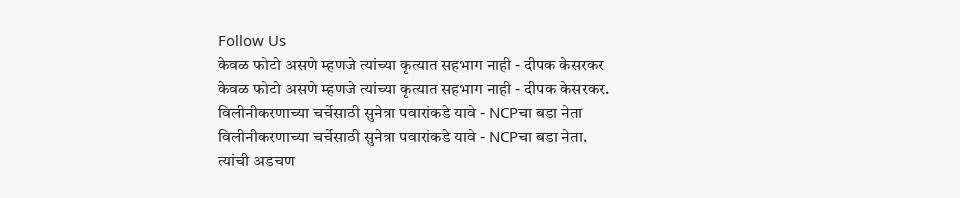Follow Us
केवळ फोटो असणे म्हणजे त्यांच्या कृत्यात सहभाग नाही - दीपक केसरकर
केवळ फोटो असणे म्हणजे त्यांच्या कृत्यात सहभाग नाही - दीपक केसरकर.
विलीनीकरणाच्या चर्चेसाठी सुनेत्रा पवारांकडे यावे - NCPचा बडा नेता
विलीनीकरणाच्या चर्चेसाठी सुनेत्रा पवारांकडे यावे - NCPचा बडा नेता.
त्यांची अडचण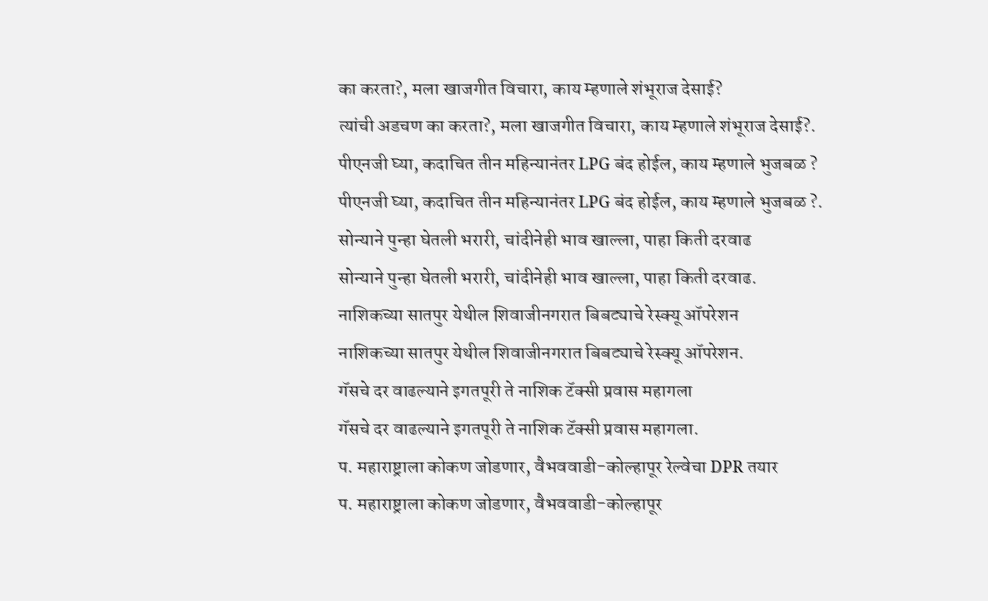का करता?, मला खाजगीत विचारा, काय म्हणाले शंभूराज देसाई?
त्यांची अडचण का करता?, मला खाजगीत विचारा, काय म्हणाले शंभूराज देसाई?.
पीएनजी घ्या, कदाचित तीन महिन्यानंतर LPG बंद होईल, काय म्हणाले भुजबळ ?
पीएनजी घ्या, कदाचित तीन महिन्यानंतर LPG बंद होईल, काय म्हणाले भुजबळ ?.
सोन्याने पुन्हा घेतली भरारी, चांदीनेही भाव खाल्ला, पाहा किती दरवाढ
सोन्याने पुन्हा घेतली भरारी, चांदीनेही भाव खाल्ला, पाहा किती दरवाढ.
नाशिकच्या सातपुर येथील शिवाजीनगरात बिबट्याचे रेस्क्यू ऑपरेशन
नाशिकच्या सातपुर येथील शिवाजीनगरात बिबट्याचे रेस्क्यू ऑपरेशन.
गॅसचे दर वाढल्याने इगतपूरी ते नाशिक टॅक्सी प्रवास महागला
गॅसचे दर वाढल्याने इगतपूरी ते नाशिक टॅक्सी प्रवास महागला.
प. महाराष्ट्राला कोकण जोडणार, वैभववाडी-कोल्हापूर रेल्वेचा DPR तयार
प. महाराष्ट्राला कोकण जोडणार, वैभववाडी-कोल्हापूर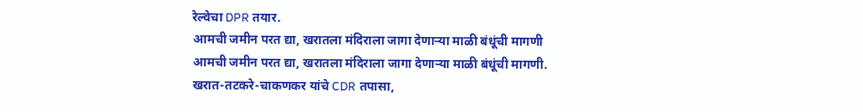रेल्वेचा DPR तयार.
आमची जमीन परत द्या, खरातला मंदिराला जागा देणाऱ्या माळी बंधूंची मागणी
आमची जमीन परत द्या, खरातला मंदिराला जागा देणाऱ्या माळी बंधूंची मागणी.
खरात-तटकरे-चाकणकर यांचे CDR तपासा,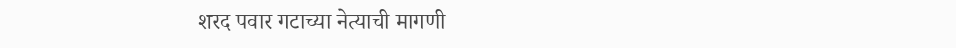शरद पवार गटाच्या नेत्याची मागणी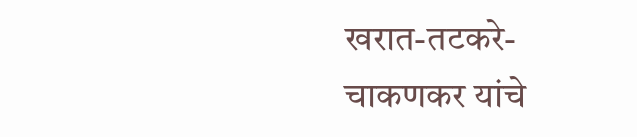खरात-तटकरे-चाकणकर यांचे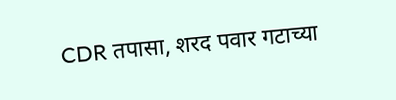CDR तपासा, शरद पवार गटाच्या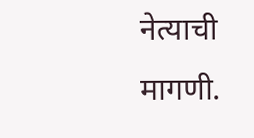नेत्याची मागणी.